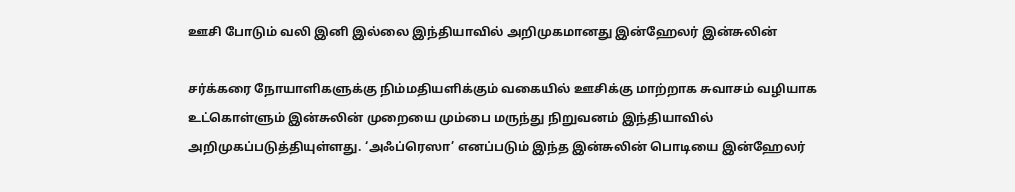ஊசி போடும் வலி இனி இல்லை இந்தியாவில் அறிமுகமானது இன்ஹேலர் இன்சுலின்

சர்க்கரை நோயாளிகளுக்கு நிம்மதியளிக்கும் வகையில் ஊசிக்கு மாற்றாக சுவாசம் வழியாக உட்கொள்ளும் இன்சுலின் முறையை மும்பை மருந்து நிறுவனம் இந்தியாவில் அறிமுகப்படுத்தியுள்ளது. ‘அஃப்ரெஸா’ எனப்படும் இந்த இன்சுலின் பொடியை இன்ஹேலர்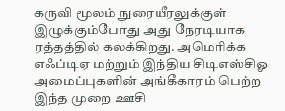கருவி மூலம் நுரையீரலுக்குள் இழுக்கும்போது அது நேரடியாக ரத்தத்தில் கலக்கிறது. அமெரிக்க எஃப்டிஏ மற்றும் இந்திய சிடிஎஸ்சிஓ அமைப்புகளின் அங்கீகாரம் பெற்ற இந்த முறை ஊசி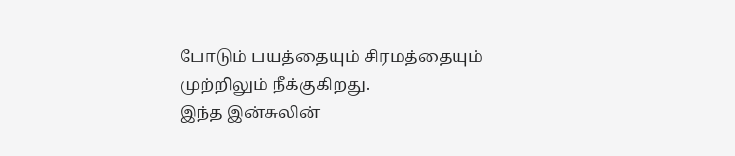போடும் பயத்தையும் சிரமத்தையும் முற்றிலும் நீக்குகிறது.
இந்த இன்சுலின்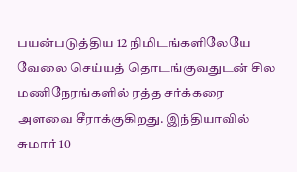பயன்படுத்திய 12 நிமிடங்களிலேயே வேலை செய்யத் தொடங்குவதுடன் சில மணிநேரங்களில் ரத்த சர்க்கரை அளவை சீராக்குகிறது. இந்தியாவில் சுமார் 10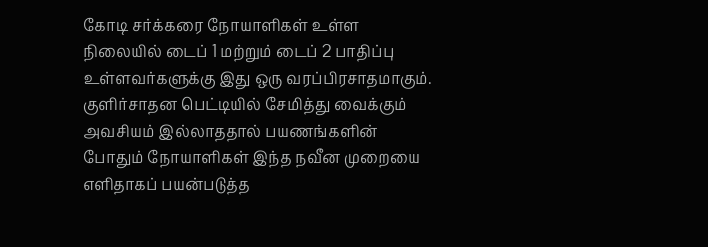கோடி சர்க்கரை நோயாளிகள் உள்ள நிலையில் டைப் 1 மற்றும் டைப் 2 பாதிப்பு உள்ளவர்களுக்கு இது ஒரு வரப்பிரசாதமாகும். குளிர்சாதன பெட்டியில் சேமித்து வைக்கும் அவசியம் இல்லாததால் பயணங்களின் போதும் நோயாளிகள் இந்த நவீன முறையை எளிதாகப் பயன்படுத்த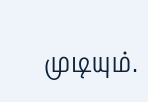முடியும்.